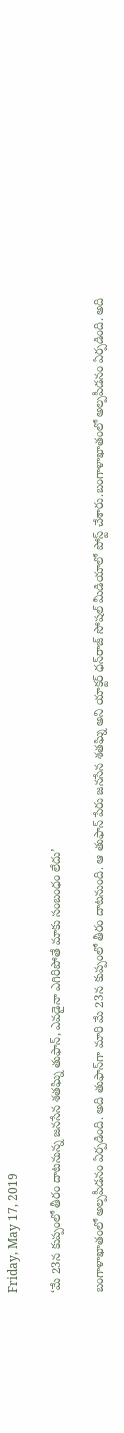Friday, May 17, 2019

‘మే 23న కుప్పంలో తీరం దాటనున్న జనసేన శతఘ్ని తుఫాన్, ఎవడైనా ఎగిరిపోతే మాకు సంబంధం లేదు’

బంగాళాఖాతంలో అల్పపీడనం ఏర్పడింది. అది తుఫాన్‌గా మారి మే 23న కుప్పంలో తీరం దాటనుంది. ఆ తుఫాన్ పేరు జనసేన శతఘ్ని అని యాక్టర్ ధన్‌రాజ్ సోషల్ మీడియాలో పోస్ట్ చేశారు.బంగాళాఖాతంలో అల్పపీడనం ఏర్పడింది. అది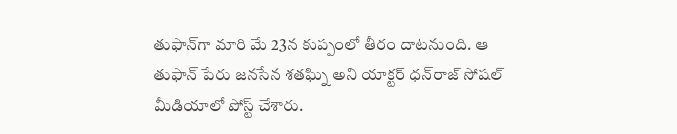తుఫాన్‌గా మారి మే 23న కుప్పంలో తీరం దాటనుంది. ఆ తుఫాన్ పేరు జనసేన శతఘ్ని అని యాక్టర్ ధన్‌రాజ్ సోషల్ మీడియాలో పోస్ట్ చేశారు.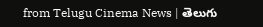from Telugu Cinema News | తెలుగు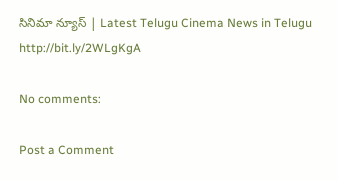సినిమా న్యూస్ | Latest Telugu Cinema News in Telugu http://bit.ly/2WLgKgA

No comments:

Post a Comment